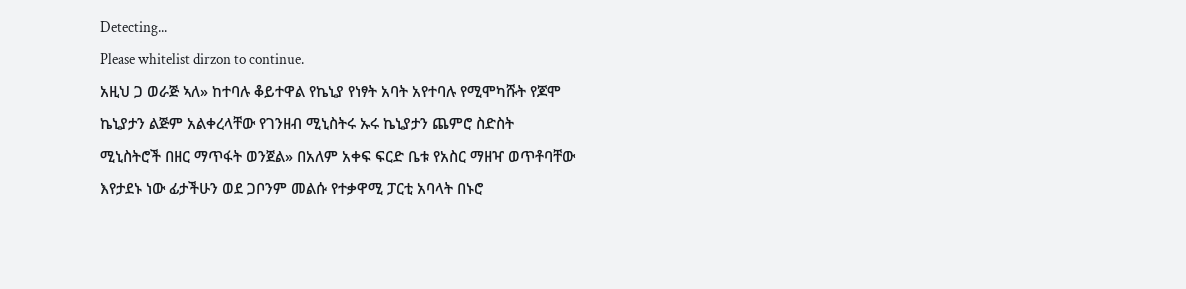Detecting...
Please whitelist dirzon to continue.
አዚህ ጋ ወራጅ ኣለ» ከተባሉ ቆይተዋል የኬኒያ የነፃት አባት አየተባሉ የሚሞካሹት የጆሞ ኬኒያታን ልጅም አልቀረላቸው የገንዘብ ሚኒስትሩ ኡሩ ኬኒያታን ጨምሮ ስድስት ሚኒስትሮች በዘር ማጥፋት ወንጀል» በአለም አቀፍ ፍርድ ቤቱ የአስር ማዘዣ ወጥቶባቸው እየታደኑ ነው ፊታችሁን ወደ ጋቦንም መልሱ የተቃዋሚ ፓርቲ አባላት በኑሮ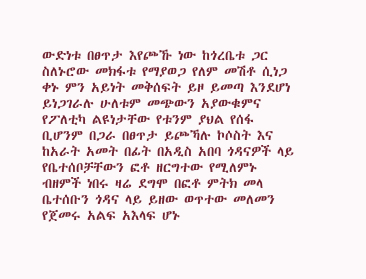ውድነቱ በፀጥታ እየጮኹ ነው ከጎረቤቱ ጋር ስለኑሮው መክፋቱ የማያወጋ የለም መሽቶ ሲነጋ ቀኑ ምን አይነት መቅሰፍት ይዞ ይመጣ እንደሆነ ይነጋገራሉ ሁለቱም መጭውን አያውቁምና የፖለቲካ ልዩነታቸው የቱንም ያህል የሰፋ ቢሆንም በጋራ በፀጥታ ይጮኻሉ ኮሶስት እና ከአራት አመት በፊት በአዲስ አበባ ጎዳናዎች ላይ የቤተሰቦቻቸውን ፎቶ ዘርግተው የሚለምኑ ብዘምች ነበሩ ዛሬ ደግሞ በፎቶ ምትክ መላ ቤተሰቡን ጎዳና ላይ ይዘው ወጥተው መለመን የጀመሩ አልፍ አእላፍ ሆኑ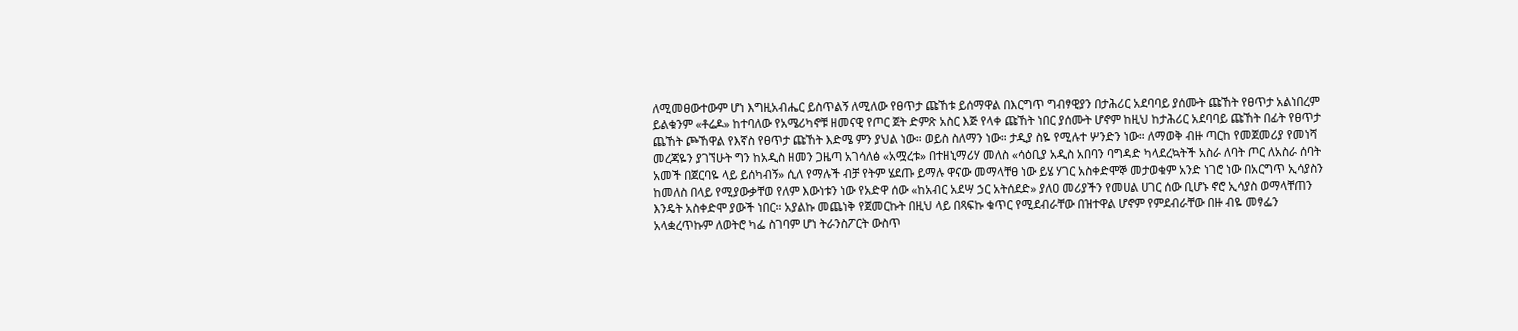ለሚመፀውተውም ሆነ እግዚአብሔር ይስጥልኝ ለሚለው የፀጥታ ጩኸቱ ይሰማዋል በእርግጥ ግብፃዊያን በታሕሪር አደባባይ ያሰሙት ጩኸት የፀጥታ አልነበረም ይልቁንም «ቶሬዶ» ከተባለው የአሜሪካኖቹ ዘመናዊ የጦር ጀት ድምጽ አስር እጅ የላቀ ጩኸት ነበር ያሰሙት ሆኖም ከዚህ ከታሕሪር አደባባይ ጩኸት በፊት የፀጥታ ጨኸት ጮኸዋል የእኛስ የፀጥታ ጩኸት እድሜ ምን ያህል ነው። ወይስ ስለማን ነው። ታዲያ ስዬ የሚሉተ ሦንድን ነው። ለማወቅ ብዙ ጣርከ የመጀመሪያ የመነሻ መረጃዬን ያገኘሁት ግን ከአዲስ ዘመን ጋዜጣ አገሳለፅ «አሟረቱ» በተዘኒማሪሃ መለስ «ሳዕቢያ አዲስ አበባን ባግዳድ ካላደረኳትች አስራ ለባት ጦር ለአስራ ሰባት አመች በጀርባዬ ላይ ይሰካብኝ» ሲለ የማሉች ብቻ የትም ሄደጡ ይማሉ ዋናው መማላቸፀ ነው ይሄ ሃገር አስቀድሞኞ መታወቁም አንድ ነገሮ ነው በአርግጥ ኢሳያስን ከመለስ በላይ የሚያውቃቸወ የለም እውነቱን ነው የአድዋ ሰው «ከአብር አደሣ ኃር አትሰደድ» ያለዐ መሪያችን የመሀል ሀገር ሰው ቢሆኑ ኖሮ ኢሳያስ ወማላቸጠን እንዴት አስቀድሞ ያውች ነበር። አያልኩ መጨነቅ የጀመርኩት በዚህ ላይ በጻፍኩ ቁጥር የሚደብራቸው በዝተዋል ሆኖም የምደብራቸው በዙ ብዬ መፃፌን አላቋረጥኩም ለወትሮ ካፌ ስገባም ሆነ ትራንስፖርት ውስጥ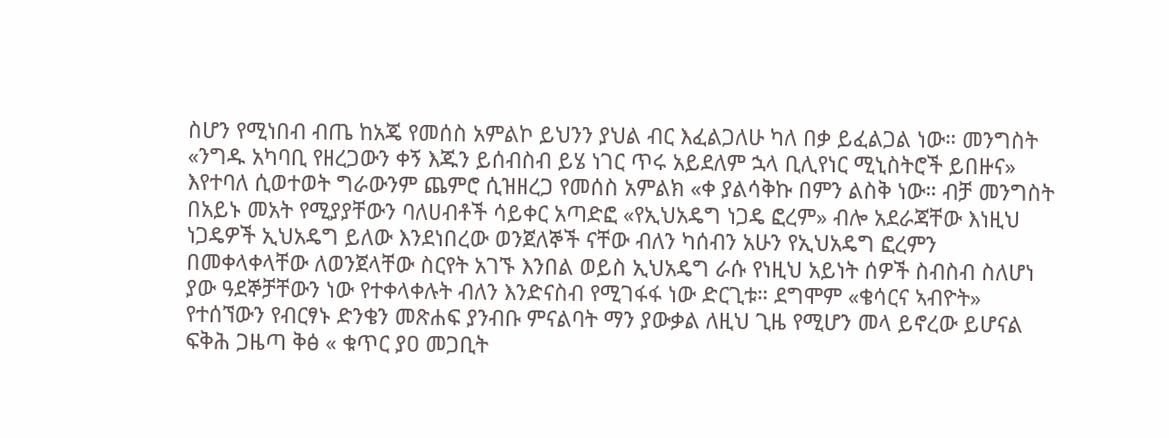ስሆን የሚነበብ ብጤ ከአጄ የመሰስ አምልኮ ይህንን ያህል ብር እፈልጋለሁ ካለ በቃ ይፈልጋል ነው። መንግስት «ንግዱ አካባቢ የዘረጋውን ቀኝ እጁን ይሰብስብ ይሄ ነገር ጥሩ አይደለም ኋላ ቢሊየነር ሚኒስትሮች ይበዙና» እየተባለ ሲወተወት ግራውንም ጨምሮ ሲዝዘረጋ የመሰስ አምልክ «ቀ ያልሳቅኩ በምን ልስቅ ነው። ብቻ መንግስት በአይኑ መአት የሚያያቸውን ባለሀብቶች ሳይቀር አጣድፎ «የኢህአዴግ ነጋዴ ፎረም» ብሎ አደራጃቸው እነዚህ ነጋዴዎች ኢህአዴግ ይለው እንደነበረው ወንጀለኞች ናቸው ብለን ካሰብን አሁን የኢህአዴግ ፎረምን በመቀላቀላቸው ለወንጀላቸው ስርየት አገኙ እንበል ወይስ ኢህአዴግ ራሱ የነዚህ አይነት ሰዎች ስብስብ ስለሆነ ያው ዓደኞቻቸውን ነው የተቀላቀሉት ብለን እንድናስብ የሚገፋፋ ነው ድርጊቱ። ደግሞም «ቄሳርና ኣብዮት» የተሰኘውን የብርፃኑ ድንቄን መጽሐፍ ያንብቡ ምናልባት ማን ያውቃል ለዚህ ጊዜ የሚሆን መላ ይኖረው ይሆናል ፍቅሕ ጋዜጣ ቅፅ « ቁጥር ያዐ መጋቢት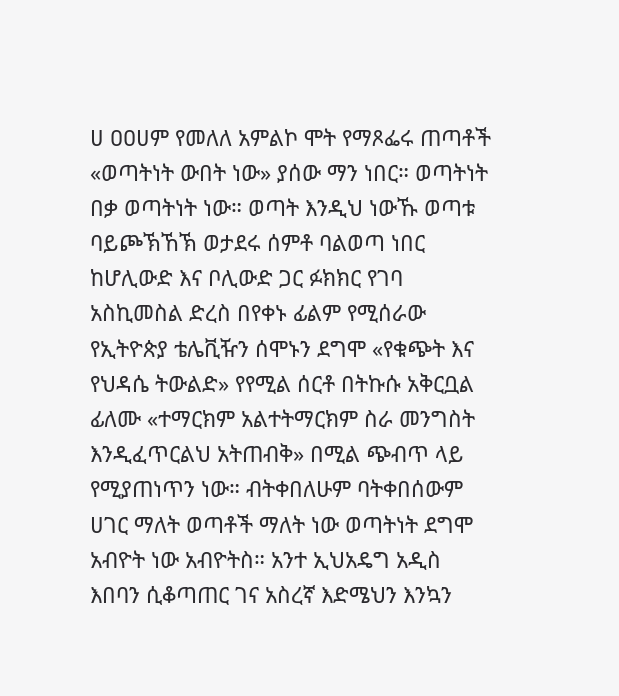ሀ ዐዐሀም የመለለ አምልኮ ሞት የማጾፌሩ ጠጣቶች «ወጣትነት ውበት ነው» ያሰው ማን ነበር። ወጣትነት በቃ ወጣትነት ነው። ወጣት እንዲህ ነውኹ ወጣቱ ባይጮኽኸኽ ወታደሩ ሰምቶ ባልወጣ ነበር ከሆሊውድ እና ቦሊውድ ጋር ፉክክር የገባ አስኪመስል ድረስ በየቀኑ ፊልም የሚሰራው የኢትዮጵያ ቴሌቪዥን ሰሞኑን ደግሞ «የቁጭት እና የህዳሴ ትውልድ» የየሚል ሰርቶ በትኩሱ አቅርቧል ፊለሙ «ተማርክም አልተትማርክም ስራ መንግስት እንዲፈጥርልህ አትጠብቅ» በሚል ጭብጥ ላይ የሚያጠነጥን ነው። ብትቀበለሁም ባትቀበሰውም ሀገር ማለት ወጣቶች ማለት ነው ወጣትነት ደግሞ አብዮት ነው አብዮትስ። አንተ ኢህአዴግ አዲስ እበባን ሲቆጣጠር ገና አስረኛ እድሜህን እንኳን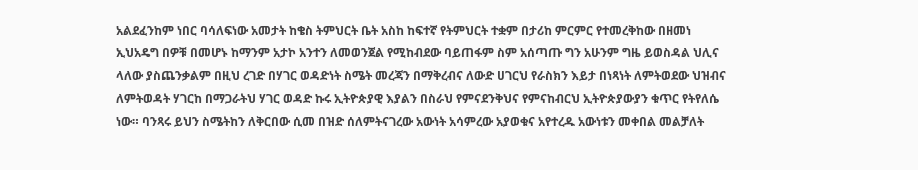አልደፈንከም ነበር ባሳለፍነው አመታት ከቄስ ትምህርት ቤት አስከ ከፍተኛ የትምህርት ተቋም በታሪከ ምርምር የተመረቅከው በዘመነ ኢህአዴግ በዎቹ በመሆኑ ከማንም አታኮ አንተን ለመወንጀል የሚከብደው ባይጠፋም ስም አሰጣጡ ግን አሁንም ግዜ ይወስዳል ህሊና ላለው ያስጨንቃልም በዚህ ረገድ በሃገር ወዳድነት ስሜት መረጃን በማቅረብና ለውድ ሀገርህ የራስክን እይታ በነጻነት ለምትወደው ህዝብና ለምትወዳት ሃገርከ በማጋራትህ ሃገር ወዳድ ኩሩ ኢትዮጵያዊ እያልን በስራህ የምናደንቅህና የምናከብርህ ኢትዮጵያውያን ቁጥር የትየለሴ ነው። ባንጻሩ ይህን ስሜትከን ለቅርበው ሲመ በዝድ ሰለምትናገረው አውነት አሳምረው አያወቁና አየተረዱ አውነቱን መቀበል መልቻለት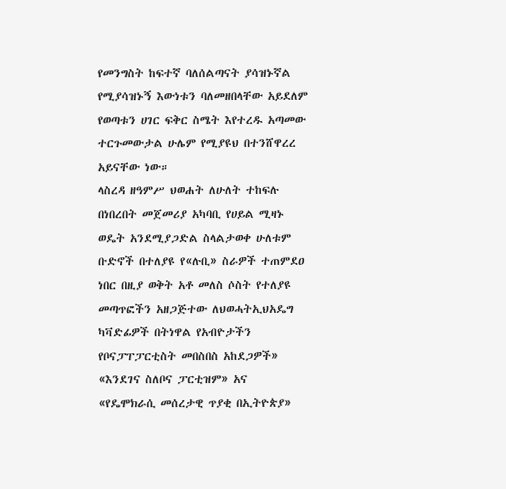የመንግስት ከፍተኛ ባለሰልጣናት ያሳዝኑኛል የሚያሳዝኑኝ እውነቱን ባለመዘበላቸው አይደለም የወጣቱን ሀገር ፍቅር ስሜት እየተረዱ አጣመው ተርጉመውታል ሁሌም የሚያዩህ በተንሸዋረረ አይናቸው ነው።
ላስረዳ ዘዓምሥ ህወሐት ለሁለት ተከፍሉ በነበረበት መጀመሪያ አካባቢ የሀይል ሚዛኑ ወዴት አንደሚያጋድል ስላልታወቀ ሁለቱም ቡድኖች በተለያዩ የ«ሉቢ» ስራዎች ተጠምደዐ ነበር በዚያ ወቅት አቶ መለስ ሶስት የተለያዩ መጣጥፎችን አዘጋጅተው ለህወሓትኢህአዴግ ካቫድፊዎች በትነዋል የአብዮታችን የቦናፓፐፓርቲስት መበስበስ አከደጋዎች» «እንደገና ስለቦና ፓርቲዝም» አና «የዴሞክራሲ መሰረታዊ ጥያቂ በኢትዮጵያ»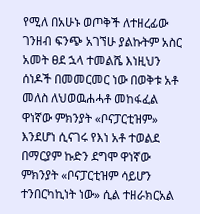የሚለ በአሁኑ ወጦቅች ለተዘረፊው ገንዘብ ፍንጭ አገኘሁ ያልኩትም አስር አመት ፀደ ኋላ ተመልሼ እነዚህን ሰነዶች በመመርመር ነው በወቅቱ አቶ መለስ ለህወዉሐሓቶ መከፋፈል ዋነኛው ምክንያት «ቦናፓርቲዝም» እንደሆነ ሲናገሩ የእነ አቶ ተወልደ በማርያም ኩድን ደግሞ ዋነኛው ምክንያት «ቦናፓርቲዝም ሳይሆን ተንበርካኪነት ነው» ሲል ተዘራክርአል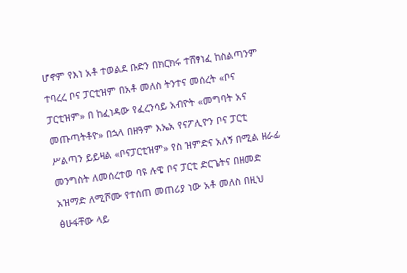ሆኖም የእነ አቶ ተወልደ ቡድን በክርክሩ ተሸፃነፈ ከስልጣንም ተባረረ ቦና ፓርቲዝም በአቶ መለስ ትንተና መሰረት «ቦና ፓርቲዝም» በ ከፈነዳው የፈረንሳይ አብዮት «መግባት አና መጡጣትቶዮ» በኋላ በዘዓም እኤአ የናፖሊዮን ቦና ፓርቲ ሥልጣን ይይዛል «ቦናፓርቲዝም» የስ ዝምድና አለኝ በሚል ዘራፊ መንግስት ለመሰረተወ ባዩ ሉዌ ቦና ፓርቲ ድርጌትና በዘመድ አዝማድ ለሚሾሙ የተሰጠ መጠሪያ ነው አቶ መለስ በዚህ ፅሁፋቸው ላይ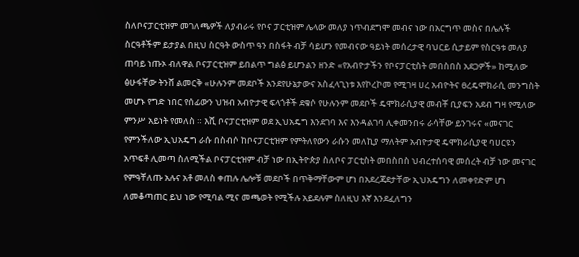ስለቦናፓርቲዝም መገለጫዎች ለያብራሩ የቦና ፓርቲዝም ሌላው መለያ ነጥብደግሞ መብና ነው በአርግጥ መስና በሌሉች ስርዓቶችም ይታያል በዚህ ስርዓት ውስጥ ዓን በስፋት ብቻ ሳይሆን የመብናው ዓይነት መሰረታዊ ባህርይ ሲታይም የስርዓቱ መለያ ጠባይ ነጡኦ ብለዋል ቦናፓርቲዝም ይበልጥ ግልፅ ይሆንልን ዘንድ «የአብዮታችን የቦናፓርቲስት መበስበስ አደጋዎች» ከሚለው ፅሁፋቸው ትንሸ ልመርቅ «ሁሉንም መደቦች አንደየሁኔታውና አስፈላጊነቱ እየኮረኮመ የሚገዛ ሀረ አብዮትና ፀረዴሞክራሲ መንግስት መሆኑ የግድ ነበር የሰፊውን ህዝብ አብዮታዊ ፍላጎቶች ደቁሶ የሁሉንም መደቦች ዴሞክራሲያዊ መብቾ ቢያፍን አደብ ግዛ የሚለው ምንሥ አይነት የመለስ ። እሺ ቦናፓርቲዝም ወደ ኢህአዴግ እንደገባ እና እንዳልገባ ሊቀመንበሩ ራሳቸው ይንገሩና «መናገር የምንችለው ኢህአዴግ ራሱ በስብሶ ከቦናፓርቲዝም የምትለየውን ራሱን መለኪያ ማለትም አብዮታዊ ዴሞክራሲያዊ ባሀርዩን አጥፍቶ ሊመጣ ስለሚችል ቦናፓርቲዝም ብቻ ነው በኢትዮጵያ ስለቦና ፓርቲስት መበስበስ ህብረተሰባዊ መሰረት ብቻ ነው መናገር የምዓቸለጡ አሉና አቶ መለስ ቀጠሉ ሌሎቹ መደቦች በጥቅማቸውም ሆነ በአደረጃደታቸው ኢህአዴግን ለመቀየድም ሆነ ለመቆጣጠር ይህ ነው የሚባል ሚና መጫወት የሚችሉ አይደሉም ስለዚህ እኛ እንደፈለግን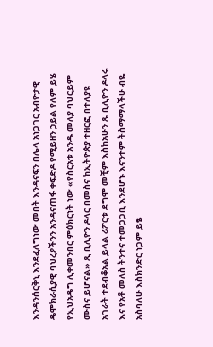እንዳንሰርቅኒ እንደፈለግነው መበት እንዳናፍን በሌላ አነጋገር አብዮታዊ ዴሞክራሲያዊ ባህረዖችንን አንዳናጠፋ ቀፍድዶ የሚይዘን ኃይል የለም ይሄ የኢህአዴግ ሊቀመንበር ምዕክርነት ነው «የስርአቱ አንዱ መለያ ባህርይም ሙስና ይሆናል» ጺ ቢሊዮን ዶላር በመስና ከኢትዮጵያ ተዘርፎ በተለያዩ አገራት ተደብቆአል ይላል ሪፖርቱ ደግሞ መቺም እስከአሁን ጹ ቢሊዮን ዶላሩ እና የአቶ መለስ ትንተና ተመጋጋቢ እንደሆኑ እናንተም ትስማማላችሁ ብዬ አስባለሁ እስክንድር ነጋም ይፄ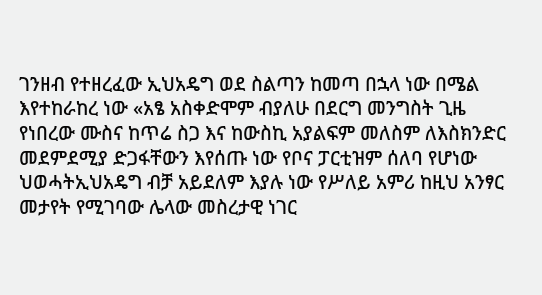ገንዘብ የተዘረፈው ኢህአዴግ ወደ ስልጣን ከመጣ በኋላ ነው በሜል እየተከራከረ ነው «አፄ አስቀድሞም ብያለሁ በደርግ መንግስት ጊዜ የነበረው ሙስና ከጥሬ ስጋ እና ከውስኪ አያልፍም መለስም ለእስክንድር መደምደሚያ ድጋፋቸውን እየሰጡ ነው የቦና ፓርቲዝም ሰለባ የሆነው ህወሓትኢህአዴግ ብቻ አይደለም እያሉ ነው የሥለይ አምሪ ከዚህ አንፃር መታየት የሚገባው ሌላው መስረታዊ ነገር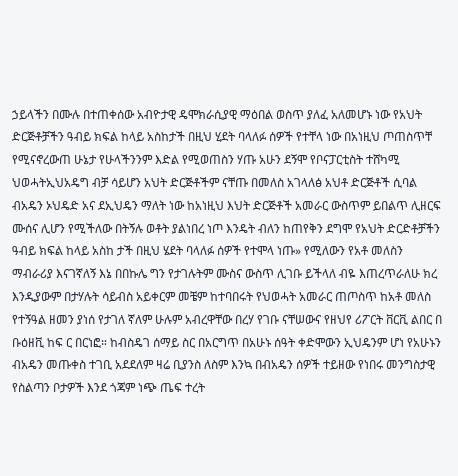ኃይላችን በሙሉ በተጠቀሰው አብዮታዊ ዴሞክራሲያዊ ማዕበል ወስጥ ያለፈ አለመሆኑ ነው የአህት ድርጅቶቻችን ዓብይ ክፍል ከላይ አስከታች በዚህ ሂደት ባላለፉ ሰዎች የተቸላ ነው በአነዚህ ጦጠስጥቸ የሚናኖረውጠ ሁኔታ የሁላችንንም እድል የሚወጠስን ሃጡ አሁን ደኝሞ የቦናፓርቲስት ተሸካሚ ህወሓትኢህአዴግ ብቻ ሳይሆን አህት ድርጅቶችም ናቸጡ በመለስ አገላለፅ አህቶ ድርጅቶች ሲባል ብአዴን ኦህዴድ አና ደኢህዴን ማለት ነው ከአነዚህ እህት ድርጅቶች አመራር ውስጥም ይበልጥ ሊዘርፍ ሙሰና ሊሆን የሚችለው በትኝሉ ወቶት ያልነበረ ነጦ እንዴት ብለን ከጠየቅን ደግሞ የአህት ድርድቶቻችን ዓብይ ክፍል ከላይ አስከ ታች በዚህ ሄደት ባላለፉ ሰዎች የተሞላ ነጡ» የሚለውን የአቶ መለስን ማብራሪያ እናገኛለኝ እኔ በበኩሌ ግን የታገሉትም ሙስና ውስጥ ሊገቡ ይችላለ ብዬ እጠረጥራለሁ ክረ እንዲያውም በታሃሉት ሳይብስ አይቀርም መቼም ከተባበሩት የህወሓት አመራር ጠጦስጥ ከአቶ መለስ የተኝዓል ዘመን ያነሰ የታገለ ኛለም ሁሉም አብረዋቸው በረሃ የገቡ ናቸሠውና የዘህየ ሪፖርት ቨርቪ ልበር በ ቡዕዘቪ ከፍ ር በርነፎ። ከብስዴገ ሰማይ ስር በአርግጥ በአሁኑ ሰዓት ቀድሞውን ኢህዴንም ሆነ የአሁኑን ብአዴን መጡቀስ ተገቢ አደደለም ዛሬ ቢያንስ ለስም እንኳ በብአዴን ሰዎች ተይዘው የነበሩ መንግስታዊ የስልጣን ቦታዎች እንደ ጎጃም ነጭ ጤፍ ተረት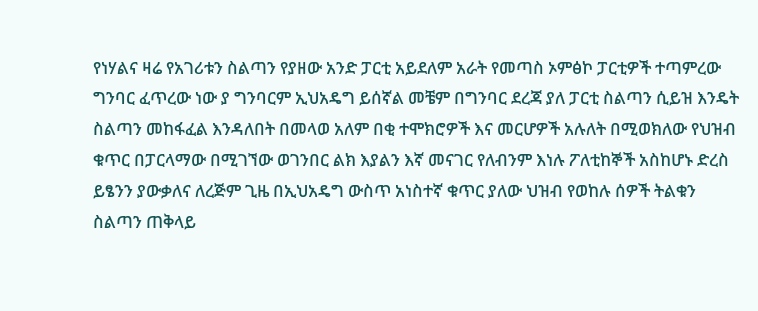የነሃልና ዛሬ የአገሪቱን ስልጣን የያዘው አንድ ፓርቲ አይደለም አራት የመጣስ ኦምፅኮ ፓርቲዎች ተጣምረው ግንባር ፈጥረው ነው ያ ግንባርም ኢህአዴግ ይሰኛል መቼም በግንባር ደረጃ ያለ ፓርቲ ስልጣን ሲይዝ እንዴት ስልጣን መከፋፈል እንዳለበት በመላወ አለም በቂ ተሞክሮዎች እና መርሆዎች አሉለት በሚወክለው የህዝብ ቁጥር በፓርላማው በሚገኘው ወገንበር ልክ እያልን እኛ መናገር የለብንም እነሉ ፖለቲከኞች አስከሆኑ ድረስ ይፄንን ያውቃለና ለረጅም ጊዜ በኢህአዴግ ውስጥ አነስተኛ ቁጥር ያለው ህዝብ የወከሉ ሰዎች ትልቁን ስልጣን ጠቅላይ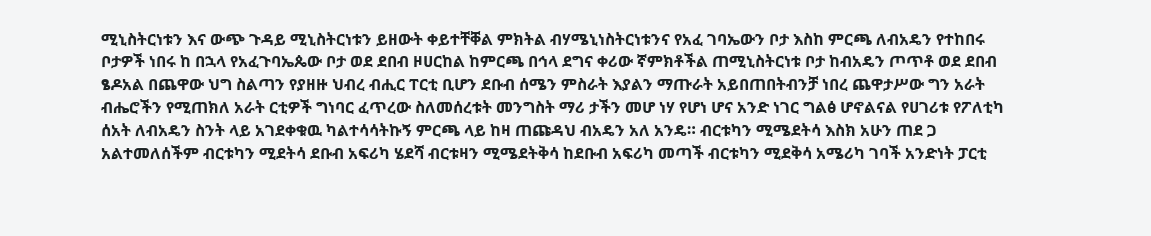ሚኒስትርነቱን እና ውጭ ጉዳይ ሚኒስትርነቱን ይዘውት ቀይተቸቐል ምክትል ብሃሜኒነስትርነቱንና የአፈ ገባኤውን ቦታ እስከ ምርጫ ለብአዴን የተከበሩ ቦታዎች ነበሩ ከ በኋላ የአፈጉባኤጴው ቦታ ወደ ደበብ ዞሀርከል ከምርጫ በኅላ ደግና ቀሪው ኛምክቶችል ጠሚኒስትርነቱ ቦታ ከብአዴን ጦጥቶ ወደ ደበብ ፄዶአል በጨዋው ህግ ስልጣን የያዘዙ ህብረ ብሒር ፐርቲ ቢሆን ደቡብ ሰሜን ምስራት እያልን ማጡራት አይበጠበትብንቻ ነበረ ጨዋታሥው ግን አራት ብሔሮችን የሚጠክለ አራት ርቲዎች ግነባር ፈጥረው ስለመሰረቱት መንግስት ማሪ ታችን መሆ ነሃ የሆነ ሆና አንድ ነገር ግልፅ ሆኖልናል የሀገሪቱ የፖለቲካ ሰአት ለብአዴን ስንት ላይ አገደቀቁዉ ካልተሳሳትኩኝ ምርጫ ላይ ከዛ ጠጩዳህ ብአዴን አለ አንዴ። ብርቱካን ሚሜደትሳ እስክ አሁን ጠደ ጋ አልተመለሰችም ብርቱካን ሚደትሳ ደቡብ አፍሪካ ሄደሻ ብርቱዛን ሚሜደትቅሳ ከደቡብ አፍሪካ መጣች ብርቱካን ሚደቅሳ አሜሪካ ገባች አንድነት ፓርቲ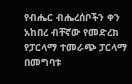የብሔር ብሔረሰቦችን ቀን አከበረ ብቸኛው የመድረክ የፓርላማ ተመራጭ ፓርላማ በመግባቱ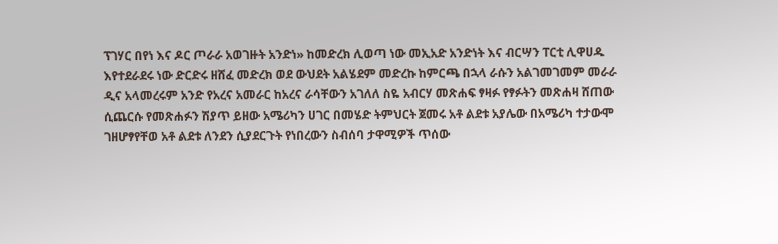ፕገሃር በየነ እና ዶር ጦራራ አወገዙት አንድነ» ከመድረክ ሊወጣ ነው መኢአድ አንድነት እና ብርሣን ፐርቲ ሊዋሀዱ እየተደራደሩ ነው ድርድሩ ዘሸፈ መድረክ ወደ ውህደት አልሄደም መድረኩ ከምርጫ በኋላ ራሱን አልገመገመም መራራ ዲና አላመረሩም አንድ የአረና አመራር ከአረና ራሳቸውን አገለለ ስዬ አብርሃ መጽሐፍ ፃዛፉ የፃፉትን መጽሐዛ ሸጠው ሲጨርሱ የመጽሐፉን ሽያጥ ይዘው አሜሪካን ሀገር በመሄድ ትምህርት ጀመሩ አቶ ልደቱ አያሌው በአሜሪካ ተታውሞ ገዘሆፃየቸወ አቶ ልደቱ ለንደን ሲያደርጉት የነበረውን ስብሰባ ታዋሚዎች ጥሰው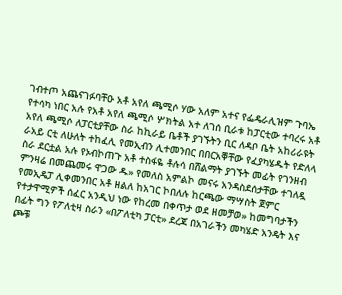ገብተጦ አጨናገፉባቸዑ አቶ አየለ ጫሚሶ ሃው አለም አተና የፌዴራሊዝም ጉባኤ የተሳካ ነበር አሉ የአቶ አየለ ጫሚሶ ሦክትል አተ ለገሰ ቢራቱ ከፓርቲው ተባረሩ አቶ አየለ ጫሚሶ ለፓርቲያቸው ስራ ከኪራይ ቤቶች ያገኙትን ቢር ለዳቦ ቤት አከሪራዩት ራአይ ርቲ ለሁለት ተከፈሊ የመኢብን ሊተመንበር በበርአቐቸው የፈያካሄዱት የድለላ ስራ ደርቷል አሉ የኦብኮጠጉ አቶ ተስፋዬ ቶሉሳ በሸልማት ያገኙት መፊት የገንዘብ ምንዛሬ በመጨመሩ ዋጋው ዱ» የመለስ አምልኮ መናሩ አንዳስደሰታቸው ተገለዷ የመኢዴፓ ሊቀመንበር አቶ ዘልለ ከአገር ኮበለሉ ከርጫው ማሣስት ጀምር የተታዋሚዎች ሰፈር አንዲህ ነው የከረመ በቀጥታ ወደ ዘመቻወ» ከመግባታችን በፊት ግን የፖለቲዛ ስራን «በፖለቲካ ፓርቲ» ደረጃ በአገራችን መካሄድ አንዴት እና ጮቹ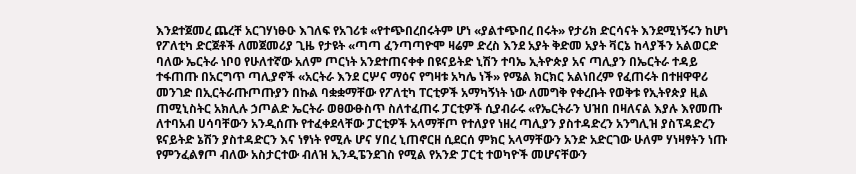እንደተጀመረ ጨረቸ አርገሃነፁዑ እገለፍ የአገሪቱ «የተጭበረበሩትም ሆነ «ያልተጭበረ በሩት» የታሪክ ድርሳናት እንደሚነኝሩን ከሆነ የፖለቲካ ድርጀቶች ለመጀመሪያ ጊዜ የታዩት «ጣጣ ፈንጣጣዮሞ ዛሬም ድረስ እንደ አያት ቅድመ አያት ቫርኔ ከላያችን አልወርድ ባለው ኤርትራ ነቦዐ የሁለተኛው አለም ጦርነት አንደተጠናቀቀ በዩናይትድ ኒሽን ተባኤ ኢትዮጵያ አና ጣሊያን በኤርትራ ተዳይ ተፋጠጡ በአርግጥ ጣሊያኖች «አርትራ እንደ ርሦና ማዕና የግዛቱ አካሌ ነች» የሜል ክርክር አልነበረም የፈጠሩት በተዘዋዋሪ መንገድ በኢርትራጡጦጡያን በኩል ባቋቋማቸው የፖለቲካ ፐርቲዎች አማካኝነት ነው ለመግቅ የቀረቡት የወቅቱ የኢትየጵያ ዚል ጠሚኒስትር አክሊሉ ኃጦልድ ኤርትራ ወፀውፁስጥ ስለተፈጠሩ ፓርቲዎች ሲያብራሩ «የኤርትራን ህዝበ በዛለናል እያሉ እየመጡ ለተባአብ ሀሳባቸውን አንዲሰጡ የተፈቀደላቸው ፓርቲዎች አላማቸጦ የተለያየ ነዘረ ጣሊያን ያስተዳድረን አንግሊዝ ያስፕዳድረን ዩናይትድ ኔሽን ያስተዳድርን እና ነፃነት የሚሉ ሆና ሃበረ ኒጠኖርዘ ሲደርሰ ምክር አላማቸውን አንድ አድርገው ሁለም ሃነዛፃትን ነጡ የምንፈልፃጦ ብለው አስታርተው ብለዝ ኢንዲፔንደገስ የሚል የአንድ ፓርቲ ተወካዮች መሆናቸውን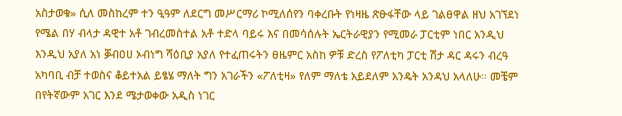አስታወቁ» ሲለ መስከረም ተን ዒዓም ለደርግ መሥርማሪ ኮሚለሰየን ባቀረቡት የነዛዜ ጽፁፋቸው ላይ ገልፀዋል ዘህ አገኘደነ የሜል በሃ ብላታ ዳዊተ አቶ ገብረመስተል አቶ ተድላ ባይሩ እና በመሳሰሉት ኤርትራዊያን የሚመራ ፓርቲም ነበር አንዲህ እንዲህ አያለ አነ ቓብዐሀ ኦብነግ ሻዕቢያ አያለ የተፈጠሩትን ፀዜምር አስከ ዎቹ ድረስ የፖለቲካ ፓርቲ ሽታ ዳር ዳሩን ብረዓ አካባቢ ብቻ ተወስና ቆይተአል ይፄሄ ማለት ግን አገራችን «ፖለቲዛ» የለም ማለቴ አይደለም አንዴት አንዳህ አላለሁ። መቼም በየትኛውም አገር እንደ ሜታወቀው አዲስ ነገር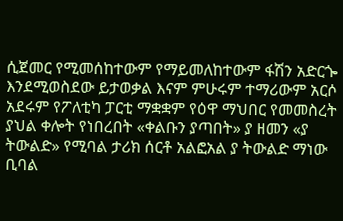ሲጀመር የሚመሰከተውም የማይመለከተውም ፋሽን አድርጐ እንደሚወስደው ይታወቃል እናም ምሁሩም ተማሪውም አርሶ አደሩም የፖለቲካ ፓርቲ ማቋቋም የዕዋ ማህበር የመመስረት ያህል ቀሎት የነበረበት «ቀልቡን ያጣበት» ያ ዘመን «ያ ትውልድ» የሚባል ታሪክ ሰርቶ አልፎአል ያ ትውልድ ማነው ቢባል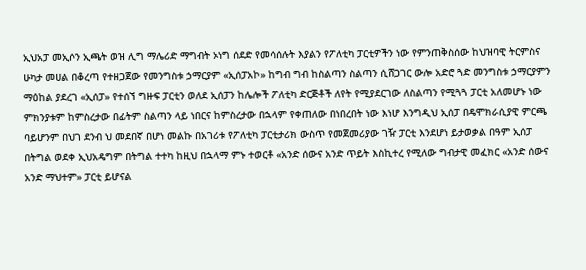ኢህአፓ መኢሶን ኢጫት ወዝ ሊግ ማሌሪድ ማግብት ኦነግ ሰደድ የመሳሰሉት እያልን የፖለቲካ ፓርቲዎችን ነው የምንጠቅስሰው ከህዝባዊ ትርምስና ሁካታ መሀል በቆረጣ የተዘጋጀው የመንግስቱ ኃማርያም «ኢሰፓአኮ» ከግብ ግብ ከስልጣን ስልጣን ሲሸጋገር ውሎ አድሮ ጓድ መንግስቱ ኃማርያምን ማዕከል ያደረገ «ኢሰፓ» የተሰኘ ግዙፍ ፓርቲን ወለደ ኢሰፓን ከሌሎች ፖለቲካ ድርጅቶች ለየት የሚያደርገው ለስልጣን የሚጓጓ ፓርቲ አለመሆኑ ነው ምክንያቱም ከምስረታው በፊትም ስልጣን ላይ ነበርና ከምስረታው በኋላም የቀጠለው በነበረበት ነው እነሆ እንግዲህ ኢሰፓ በዴሞክራሲያዊ ምርጫ ባይሆንም በህገ ደንብ ህ መደበኛ በሆነ መልኩ በአገሪቱ የፖለቲካ ፓርቲታሪክ ውስጥ የመጀመሪያው ገዥ ፓርቲ እንደሆነ ይታወቃል በዓም ኢሰፓ በትግል ወደቀ ኢህአዴግም በትግል ተተካ ከዚህ በኋላማ ምኑ ተወርቶ «አንድ ሰውና አንድ ጥይት እስኪተረ የሚለው ግብታዊ መፈክር «አንድ ሰውና አንድ ማህተም» ፓርቲ ይሆናል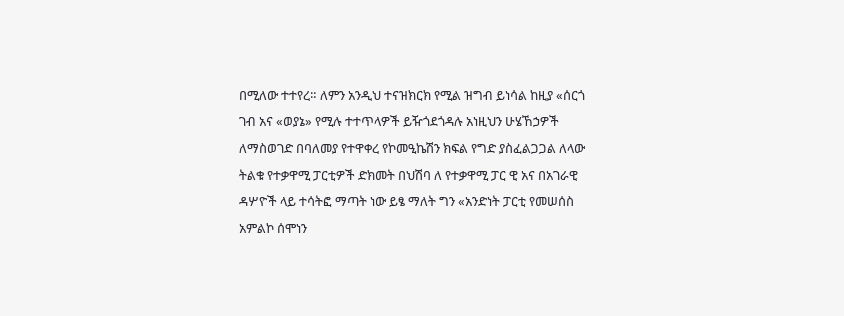በሚለው ተተየረ። ለምን አንዲህ ተናዝክርክ የሚል ዝግብ ይነሳል ከዚያ «ሰርጎ ገብ አና «ወያኔ» የሚሉ ተተጥላዎች ይዥጎደጎዳሉ አነዚህን ሁሄኸኃዎች ለማስወገድ በባለመያ የተዋቀረ የኮመዒኬሽን ክፍል የግድ ያስፈልጋጋል ለላው ትልቁ የተቃዋሚ ፓርቲዎች ድክመት በህሽባ ለ የተቃዋሚ ፓር ዊ አና በአገራዊ ዳሦዮች ላይ ተሳትፎ ማጣት ነው ይፄ ማለት ግን «አንድነት ፓርቲ የመሠሰስ አምልኮ ሰሞነን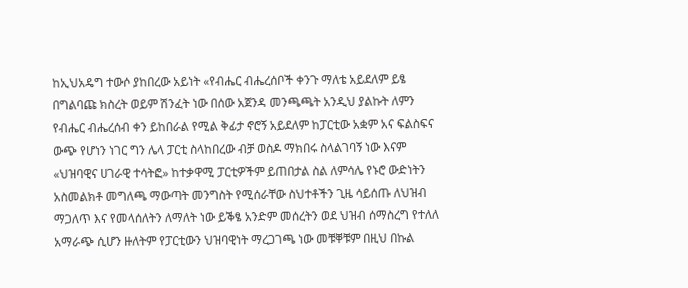ከኢህአዴግ ተውሶ ያከበረው አይነት «የብሔር ብሔረሰቦች ቀንጉ ማለቴ አይደለም ይፄ በግልባጩ ክስረት ወይም ሽንፈት ነው በሰው አጀንዳ መንጫጫት አንዲህ ያልኩት ለምን የብሔር ብሔረሰብ ቀን ይከበራል የሚል ቅፊታ ኖሮኝ አይደለም ከፓርቲው አቋም አና ፍልስፍና ውጭ የሆነን ነገር ግን ሌላ ፓርቲ ስላከበረው ብቻ ወስዶ ማክበሩ ስላልገባኝ ነው እናም «ህዝባዊና ሀገራዊ ተሳትፎ» ከተቃዋሚ ፓርቲዎችም ይጠበታል ስል ለምሳሌ የኑሮ ውድነትን አስመልክቶ መግለጫ ማውጣት መንግስት የሚሰራቸው ስህተቶችን ጊዜ ሳይሰጡ ለህዝብ ማጋለጥ እና የመላሰለትን ለማለት ነው ይቕፄ አንድም መሰረትን ወደ ህዝብ ሰማስረግ የተለለ አማራጭ ሲሆን ዙለትም የፓርቲውን ህዝባዊነት ማረጋገጫ ነው መቹቐቹም በዚህ በኩል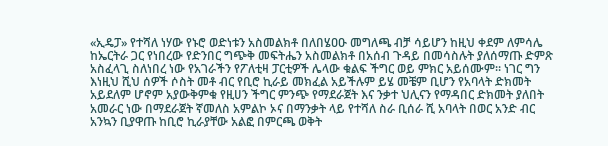«ኢዴፓ» የተሻለ ነሃው የኑሮ ወድነቱን አስመልክቶ በለበሄዐዑ መግለጫ ብቻ ሳይሆን ከዚህ ቀደም ለምሳሌ ከኤርትራ ጋር የነበረው የድንበር ግጭቅ መፍትሔን አስመልክቶ በአሰብ ጉዳይ በመሳስሉት ያለሰማጡ ድምጽ አስፈላጊ ስለነበረ ነው የአገራችን የፖለቲዛ ፓርቲዎች ሌላው ቁልፍ ችግር ወይ ምክር አይሰሙም። ነገር ግን እነዚህ ሺህ ሰዎች ሶስት መቶ ብር የቢሮ ኪራይ መክፈል አይችሉም ይሄ መቼም ቢሆን የአባላት ድክመት አይደለም ሆኖም አያውቅምቁ የዚሀን ችግር ምንጭ የማደራጀት እና ንቃተ ህሊናን የማዳበር ድክመት ያለበት አመራር ነው በማደራጀት ኛመለስ አምልኮ ኦና በማንቃት ላይ የተሻለ ስራ ቢሰራ ሺ አባላት በወር አንድ ብር አንኳን ቢያዋጡ ከቢሮ ኪራያቸው አልፎ በምርጫ ወቅት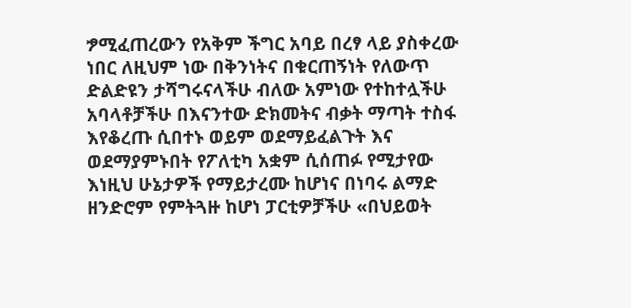ፇሚፈጠረውን የአቅም ችግር አባይ በረፃ ላይ ያስቀረው ነበር ለዚህም ነው በቅንነትና በቁርጠኝነት የለውጥ ድልድዩን ታሻግሩናላችሁ ብለው አምነው የተከተሏችሁ አባላቶቻችሁ በእናንተው ድክመትና ብቃት ማጣት ተስፋ እየቆረጡ ሲበተኑ ወይም ወደማይፈልጉት እና ወደማያምኑበት የፖለቲካ አቋም ሲሰጠፉ የሚታየው እነዚህ ሁኔታዎች የማይታረሙ ከሆነና በነባሩ ልማድ ዘንድሮም የምትጓዙ ከሆነ ፓርቲዎቻችሁ «በህይወት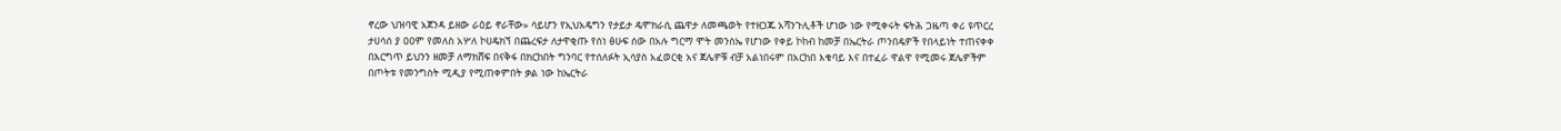ኖረው ህዝባዊ አጀንዳ ይዘው ራዕይ ኖራቸው» ሳይሆን የኢህአዴግን የታይታ ዴሞክራሲ ጨዋታ ለመጫወት የተዘጋጁ አሻንጉሊቶች ሆነው ነው የሚቀሩት ፍትሕ ጋዜጣ ቀሪ ዩጥርረ ታሀሳሰ ያ ዐዐም የመለስ አሦለ ኮሀዴክኘ በጨረፍታ ለታዋቂጡ የሰነ ፅሁፍ ሰው በአሉ ግርማ ሞት መንስኤ የሆነው የቀይ ኮከብ ከመቻ በኤርትራ ጦንበዴዎች የበላይነት ተጠናቀቀ በእርግጥ ይህንን ዘመቻ ለማክሸፍ በናቅፋ በክርከበት ግንባር የተሰለፉት ኢሳያስ አፈወርቂ አና ጀሌዎቹ ብቻ አልነበሩም በአርከበ እቁባይ እና በተፈራ ዋልዋ የሚመሩ ጀሌዎችም በጦትቱ የመንግስት ሚዲያ የሚጠቀምበት ቃል ነው ከኤርትራ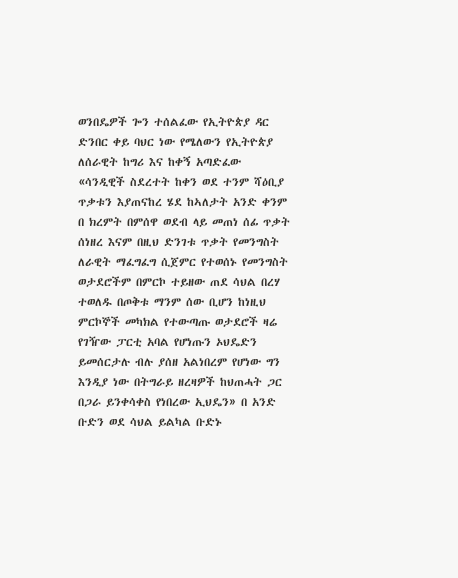ወንበዴዎች ጐን ተሰልፈው የኢትዮጵያ ዳር ድንበር ቀይ ባህር ነው የሜለውን የኢትዮጵያ ለሰራዊት ከግሪ እና ከቀኝ አጣድፈው «ሳንዲዊች ስደረተት ከቀን ወደ ተንም ሻዕቢያ ጥቃቱን እያጠናከረ ሄደ ከኣለታት አንድ ቀንም በ ክረምት በምሰዋ ወደብ ላይ መጠነ ሰፊ ጥቃት ሰነዘረ እናም በዚህ ድንገቱ ጥቃት የመንግስት ለራዊት ማፈግፈግ ሲጀምር የተወሰኑ የመንግስት ወታደሮችም በምርኮ ተይዘው ጠደ ሳህል በረሃ ተወለዱ በጦቅቱ ማንም ሰው ቢሆን ከነዚህ ምርኮኞች መካክል የተውጣጡ ወታደሮች ዛሬ የገዥው ፓርቲ አባል የሆነጡን ኦህዴድን ይመሰርታሉ ብሉ ያሰዘ አልነበረም የሆነው ግን እንዲያ ነው በትግራይ ዘረዛዎች ከህጠሓት ጋር በጋራ ይንቀሳቀስ የነበረው ኢህዴን» በ አንድ ቡድን ወደ ሳህል ይልካል ቡድኑ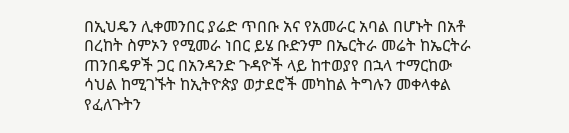በኢህዴን ሊቀመንበር ያሬድ ጥበቡ አና የአመራር አባል በሆኑት በአቶ በረከት ስምኦን የሚመራ ነበር ይሄ ቡድንም በኤርትራ መሬት ከኤርትራ ጠንበዴዎች ጋር በአንዳንድ ጉዳዮች ላይ ከተወያየ በኋላ ተማርከው ሳህል ከሚገኙት ከኢትዮጵያ ወታደሮች መካከል ትግሉን መቀላቀል የፈለጉትን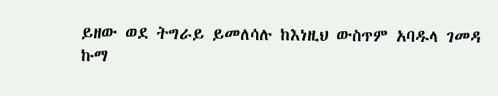ይዘው ወደ ትግራይ ይመለሳሉ ከእነዚህ ውስጥም አባዱላ ገመዳ ኩማ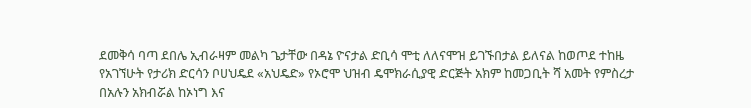ደመቅሳ ባጣ ደበሌ ኢብራዛም መልካ ጌታቸው በዳኔ ዮናታል ድቢሳ ሞቲ ለለናሞዝ ይገኙበታል ይለናል ከወጦደ ተከዜ የአገኘሁት የታሪክ ድርሳን ቦሀህዴደ «አህዴድ» የኦሮሞ ህዝብ ዴሞክራሲያዊ ድርጅት አክም ከመጋቢት ሻ አመት የምስረታ በአሉን አክብሯል ከኦነግ እና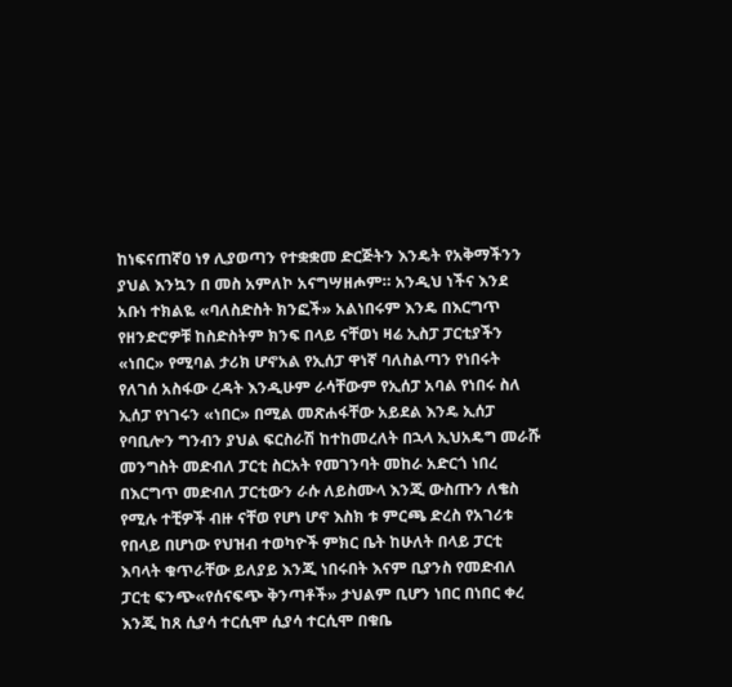ከነፍናጠኛዐ ነፃ ሊያወጣን የተቋቋመ ድርጅትን እንዴት የአቅማችንን ያህል እንኳን በ መስ አምለኮ አናግሣዘሖም። አንዲህ ነችና እንደ አቡነ ተክልዬ «ባለስድስት ክንፎች» አልነበሩም እንዴ በእርግጥ የዘንድሮዎቹ ከስድስትም ክንፍ በላይ ናቸወነ ዛሬ ኢስፓ ፓርቲያችን «ነበር» የሚባል ታሪክ ሆኖአል የኢሰፓ ዋነኛ ባለስልጣን የነበሩት የለገሰ አስፋው ረዳት እንዲሁም ራሳቸውም የኢሰፓ አባል የነበሩ ስለ ኢሰፓ የነገሩን «ነበር» በሚል መጽሐፋቸው አይደል እንዴ ኢሰፓ የባቢሎን ግንብን ያህል ፍርስራሽ ከተከመረለት በኋላ ኢህአዴግ መራሹ መንግስት መድብለ ፓርቲ ስርአት የመገንባት መከራ አድርጎ ነበረ በእርግጥ መድብለ ፓርቲውን ራሱ ለይስሙላ እንጂ ውስጡን ለቄስ የሚሉ ተቺዎች ብዙ ናቸወ የሆነ ሆኖ እስክ ቱ ምርጫ ድረስ የአገሪቱ የበላይ በሆነው የህዝብ ተወካዮች ምክር ቤት ከሁለት በላይ ፓርቲ እባላት ቁጥራቸው ይለያይ እንጂ ነበሩበት እናም ቢያንስ የመድብለ ፓርቲ ፍንጭ«የሰናፍጭ ቅንጣቶች» ታህልም ቢሆን ነበር በነበር ቀረ እንጂ ከጸ ሲያሳ ተርሲሞ ሲያሳ ተርሲሞ በቁቤ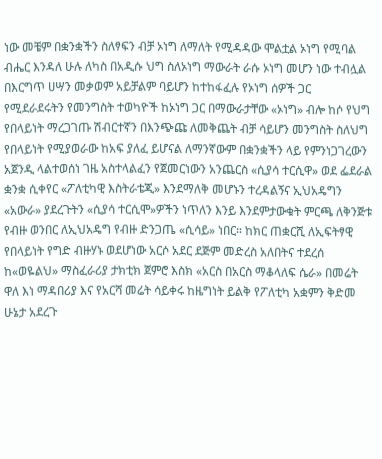ነው መቼም በቋንቋችን ስለፃፍን ብቻ ኦነግ ለማለት የሚዳዳው ሞልቷል ኦነግ የሚባል ብሔር እንዳለ ሁሉ ለካስ በአዲሱ ህግ ስለኦነግ ማውራት ራሱ ኦነግ መሆን ነው ተብሏል በእርግጥ ሀሣን መቃወም አይቻልም ባይሆን ከተከፋፈሉ የኦነግ ሰዎች ጋር የሚደራደሩትን የመንግስት ተወካዮች ከኦነግ ጋር በማውራታቸው «ኦነግ» ብሎ ከሶ የህግ የበላይነት ማረጋገጡ ሽብርተኛን በእንጭጩ ለመቅጨት ብቻ ሳይሆን መንግስት ስለህግ የበላይነት የሚያወራው ከአፍ ያለፈ ይሆናል ለማንኛውም በቋንቋችን ላይ የምንነጋገረውን አጀንዲ ላልተወሰነ ገዜ አስተላልፈን የጀመርነውን አንጨርስ «ሲያሳ ተርሲዋ» ወደ ፌደራል ቋንቋ ሲቀየር «ፖለቲካዊ እስትራቴጂ» እንደማለቅ መሆኑን ተረዳልኝና ኢህአዴግን «አውራ» ያደረጉትን «ሲያሳ ተርሲሞ»ዎችን ነጥለን እንይ እንደምታውቁት ምርጫ ለቅንጅቱ የብዙ ወንበር ለኢህአዴግ የብዙ ድንጋጤ «ሲሳይ» ነበር። ከክር ጠቋርሺ ለኢፍትፃዊ የበላይነት የግድ ብዙሃኑ ወደሆነው አርሶ አደር ደጅም መድረስ አለበትና ተደረሰ ከ«ወዬልህ» ማስፈራሪያ ታክቲክ ጀምሮ እስክ «አርስ በአርስ ማቆላለፍ ሴራ» በመሬት ዋለ እነ ማዳበሪያ እና የአርሻ መሬት ሳይቀሩ ከዜግነት ይልቅ የፖለቲካ አቋምን ቅድመ ሁኔታ አደረጉ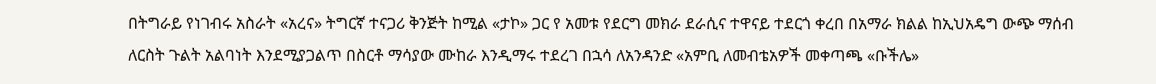በትግራይ የነገብሩ አስራት «አረና» ትግርኛ ተናጋሪ ቅንጅት ከሚል «ታኮ» ጋር የ አመቱ የደርግ መክራ ደራሲና ተዋናይ ተደርጎ ቀረበ በአማራ ክልል ከኢህአዴግ ውጭ ማሰብ ለርስት ጉልት አልባነት እንደሚያጋልጥ በስርቶ ማሳያው ሙከራ እንዲማሩ ተደረገ በኋሳ ለአንዳንድ «አምቢ ለመብቴአዎች መቀጣጫ «ቡችሌ»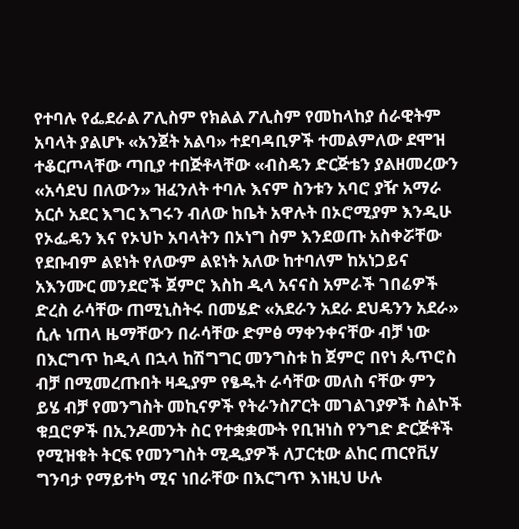የተባሉ የፌደራል ፖሊስም የክልል ፖሊስም የመከላከያ ሰራዊትም አባላት ያልሆኑ «አንጀት አልባ» ተደባዳቢዎች ተመልምለው ደሞዝ ተቆርጦላቸው ጣቢያ ተበጅቶላቸው «ብስዴን ድርጅቴን ያልዘመረውን «አሳደህ በለውን» ዝፈንለት ተባሉ እናም ስንቱን አባሮ ያዥ አማራ አርሶ አደር እግር እግሩን ብለው ከቤት አዋሉት በኦሮሚያም እንዲሁ የኦፌዴን እና የኦህኮ አባላትን በኦነግ ስም እንደወጡ አስቀሯቸው የደቡብም ልዩነት የለውም ልዩነት አለው ከተባለም ከአነጋይና አእንሙር መንደሮች ጀምሮ እስከ ዲላ አናናስ አምራች ገበሬዎች ድረስ ራሳቸው ጠሚኒስትሩ በመሄድ «አደራን አደራ ደህዴንን አደራ» ሲሉ ነጠላ ዜማቸውን በራሳቸው ድምፅ ማቀንቀናቸው ብቻ ነው በእርግጥ ከዲላ በኋላ ከሽግግር መንግስቱ ከ ጀምሮ በየነ ጴጥሮስ ብቻ በሚመረጡበት ዛዲያም የፄዱት ራሳቸው መለስ ናቸው ምን ይሄ ብቻ የመንግስት መኪናዎች የትራንስፖርት መገልገያዎች ስልኮች ቁቧሮዎች በኢንዶመንት ስር የተቋቋሙት የቢዝነስ የንግድ ድርጅቶች የሚዝቁት ትርፍ የመንግስት ሚዲያዎች ለፓርቲው ልከር ጠርየቪሃ ግንባታ የማይተካ ሚና ነበራቸው በእርግጥ እነዚህ ሁሉ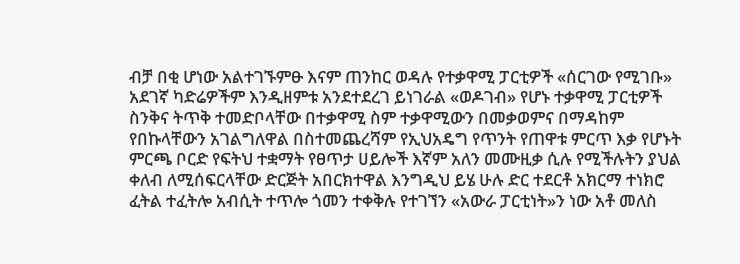ብቻ በቂ ሆነው አልተገኙምፁ እናም ጠንከር ወዳሉ የተቃዋሚ ፓርቲዎች «ሰርገው የሚገቡ» አደገኛ ካድሬዎችም እንዲዘምቱ አንደተደረገ ይነገራል «ወዶገብ» የሆኑ ተቃዋሚ ፓርቲዎች ስንቅና ትጥቅ ተመድቦላቸው በተቃዋሚ ስም ተቃዋሚውን በመቃወምና በማዳከም የበኩላቸውን አገልግለዋል በስተመጨረሻም የኢህአዴግ የጥንት የጠዋቱ ምርጥ እቃ የሆኑት ምርጫ ቦርድ የፍትህ ተቋማት የፀጥታ ሀይሎች እኛም አለን መሙዚቃ ሲሉ የሚችሉትን ያህል ቀለብ ለሚሰፍርላቸው ድርጅት አበርክተዋል እንግዲህ ይሄ ሁሉ ድር ተደርቶ አክርማ ተነክሮ ፈትል ተፈትሎ አብሲት ተጥሎ ጎመን ተቀቅሉ የተገኘን «አውራ ፓርቲነት»ን ነው አቶ መለስ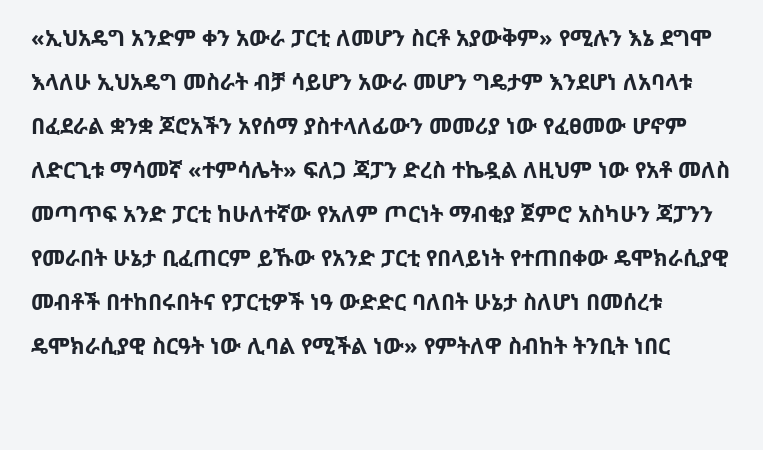«ኢህአዴግ አንድም ቀን አውራ ፓርቲ ለመሆን ስርቶ አያውቅም» የሚሉን እኔ ደግሞ እላለሁ ኢህአዴግ መስራት ብቻ ሳይሆን አውራ መሆን ግዴታም እንደሆነ ለአባላቱ በፈደራል ቋንቋ ጆሮአችን አየሰማ ያስተላለፊውን መመሪያ ነው የፈፀመው ሆኖም ለድርጊቱ ማሳመኛ «ተምሳሌት» ፍለጋ ጃፓን ድረስ ተኬዷል ለዚህም ነው የአቶ መለስ መጣጥፍ አንድ ፓርቲ ከሁለተኛው የአለም ጦርነት ማብቂያ ጀምሮ አስካሁን ጃፓንን የመራበት ሁኔታ ቢፈጠርም ይኹው የአንድ ፓርቲ የበላይነት የተጠበቀው ዴሞክራሲያዊ መብቶች በተከበሩበትና የፓርቲዎች ነዓ ውድድር ባለበት ሁኔታ ስለሆነ በመሰረቱ ዴሞክራሲያዊ ስርዓት ነው ሊባል የሚችል ነው» የምትለዋ ስብከት ትንቢት ነበር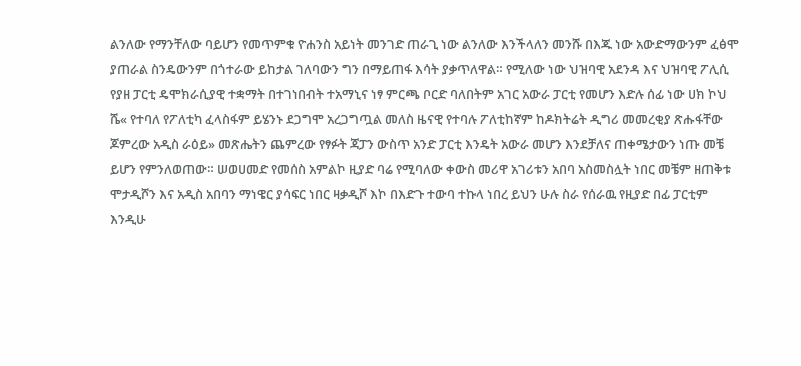ልንለው የማንቸለው ባይሆን የመጥምቁ ዮሐንስ አይነት መንገድ ጠራጊ ነው ልንለው እንችላለን መንሹ በእጁ ነው አውድማውንም ፈፅሞ ያጠራል ስንዴውንም በጎተራው ይከታል ገለባውን ግን በማይጠፋ እሳት ያቃጥለዋል። የሚለው ነው ህዝባዊ አደንዳ እና ህዝባዊ ፖሊሲ የያዘ ፓርቲ ዴሞክራሲያዊ ተቋማት በተገነበብት ተአማኒና ነፃ ምርጫ ቦርድ ባለበትም አገር አውራ ፓርቲ የመሆን እድሉ ሰፊ ነው ሀክ ኮህ ሼ« የተባለ የፖለቲካ ፈላስፋም ይሄንኑ ደጋግሞ አረጋግጧል መለስ ዜናዊ የተባሉ ፖለቲከኛም ከዶክትሬት ዲግሪ መመረቂያ ጽሑፋቸው ጆምረው አዲስ ራዕይ» መጽሔትን ጨምረው የፃፉት ጃፓን ውስጥ አንድ ፓርቲ እንዴት አውራ መሆን እንደቻለና ጠቀሜታውን ነጡ መቼ ይሆን የምንለወጠው። ሠወሀመድ የመሰስ አምልኮ ዚያድ ባሬ የሚባለው ቀውስ መሪዋ አገሪቱን አበባ አስመስሏት ነበር መቼም ዘጠቅቱ ሞታዲሾን እና አዲስ አበባን ማነዌር ያሳፍር ነበር ዛቃዲሾ እኮ በእድጉ ተውባ ተኩላ ነበረ ይህን ሁሉ ስራ የሰራዉ የዚያድ በፊ ፓርቲም እንዲሁ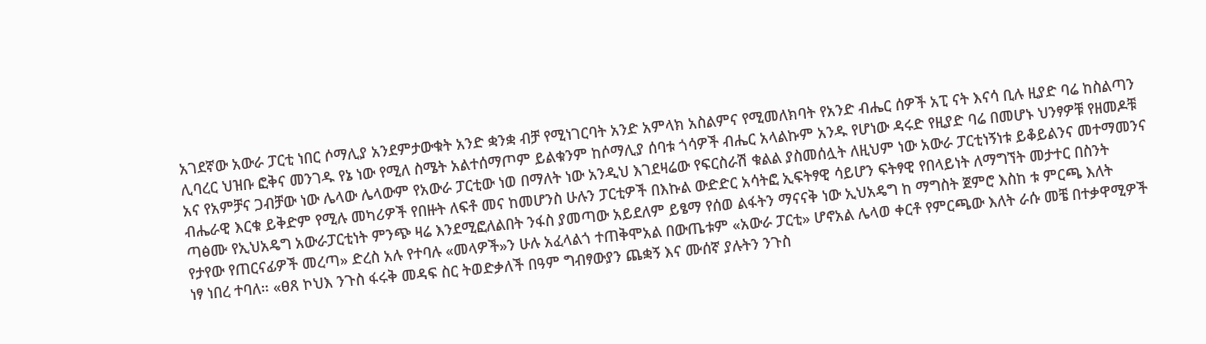አገደኛው አውራ ፓርቲ ነበር ሶማሊያ አንደምታውቁት አንድ ቋንቋ ብቻ የሚነገርባት አንድ አምላክ አስልምና የሚመለክባት የአንድ ብሔር ሰዎች አፒ ናት እናሳ ቢሉ ዚያድ ባሬ ከስልጣን ሊባረር ህዝቡ ፎቅና መንገዱ የኔ ነው የሚለ ስሜት አልተሰማጦም ይልቁንም ከሶማሊያ ሰባቱ ጎሳዎች ብሔር አላልኩም አንዱ የሆነው ዳሩድ የዚያድ ባሬ በመሆኑ ህንፃዎቹ የዘመዶቹ አና የአምቻና ጋብቻው ነው ሌላው ሌላውም የአውራ ፓርቲው ነወ በማለት ነው አንዲህ እገደዛሬው የፍርስራሽ ቁልል ያስመሰሏት ለዚህም ነው አውራ ፓርቲነኝነቱ ይቆይልንና መተማመንና ብሔራዊ እርቁ ይቅድም የሚሉ መካሪዎች የበዙት ለፍቶ መና ከመሆንስ ሁሉን ፓርቲዎች በእኩል ውድድር አሳትፎ ኢፍትፃዊ ሳይሆን ፍትፃዊ የበላይነት ለማግኘት መታተር በስንት ጣፅሙ የኢህአዴግ አውራፓርቲነት ምንጭ ዛሬ እንደሚፎለልበት ንፋስ ያመጣው አይደለም ይፄማ የሰወ ልፋትን ማናናቅ ነው ኢህአዴግ ከ ማግስት ጀምሮ እስከ ቱ ምርጫ እለት የታየው የጠርናፊዎች መረጣ» ድረስ አሉ የተባሉ «መላዎች»ን ሁሉ አፈላልጎ ተጠቅሞአል በውጤቱም «አውራ ፓርቲ» ሆኖአል ሌላወ ቀርቶ የምርጫው እለት ራሱ መቼ በተቃዋሚዎች ነፃ ነበረ ተባለ። «ፀጸ ኮህእ ንጉስ ፋሩቅ መዳፍ ስር ትወድቃለች በዓም ግብፃውያን ጨቋኝ እና ሙሰኛ ያሉትን ንጉስ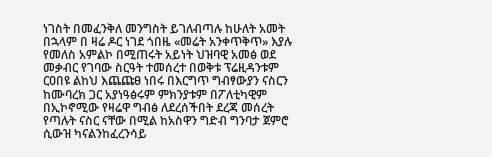ነገስት በመፈንቅለ መንግስት ይገለብጣሉ ከሁለት አመት በኋላም በ ዛሬ ዶር ነገደ ጎበዜ «መሬት አንቀጥቅጥ» እያሉ የመለስ አምልኮ በሚጠሩት አይነት ህዝባዊ አመፅ ወደ መቃብር የገባው ስርዓት ተመሰረተ በወቅቱ ፕሬዚዳንቱም ርዐበዩ ልከህ እጨጩፀ ነበሩ በእርግጥ ግብፃውያን ናስርን ከሙባረክ ጋር አያነዓፅሩም ምክንያቱም በፖለቲካዊም በኢኮኖሚው የዛሬዋ ግብፅ ለደረሰችበት ደረጃ መሰረት የጣሉት ናስር ናቸው በሚል ከአስዋን ግድብ ግንባታ ጀምሮ ሲውዝ ካናልንከፈረንሳይ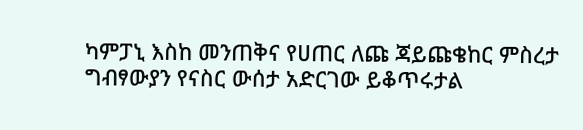ካምፓኒ እስከ መንጠቅና የሀጠር ለጩ ጃይጩቄከር ምስረታ ግብፃውያን የናስር ውሰታ አድርገው ይቆጥሩታል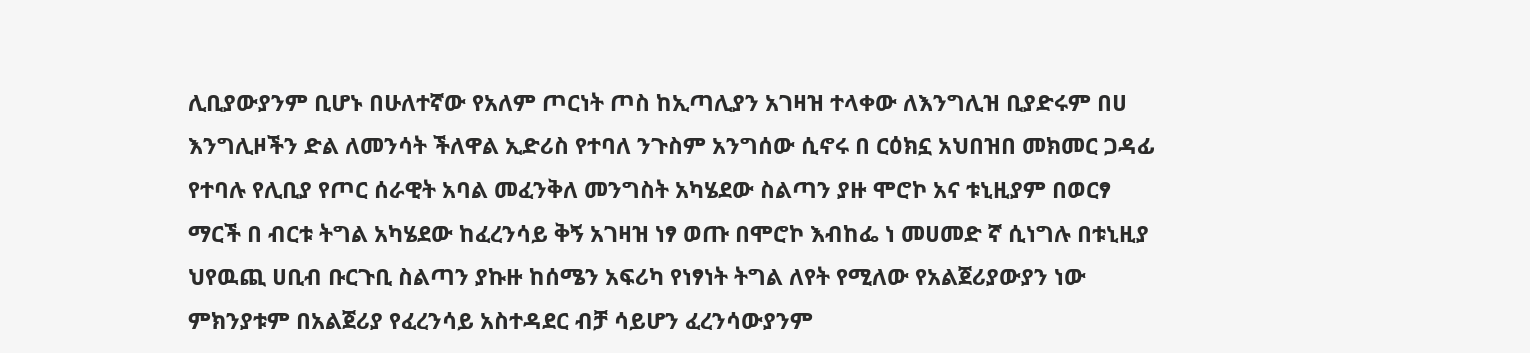ሊቢያውያንም ቢሆኑ በሁለተኛው የአለም ጦርነት ጦስ ከኢጣሊያን አገዛዝ ተላቀው ለእንግሊዝ ቢያድሩም በሀ እንግሊዞችን ድል ለመንሳት ችለዋል ኢድሪስ የተባለ ንጉስም አንግሰው ሲኖሩ በ ርዕክኗ አህበዝበ መክመር ጋዳፊ የተባሉ የሊቢያ የጦር ሰራዊት አባል መፈንቅለ መንግስት አካሄደው ስልጣን ያዙ ሞሮኮ አና ቱኒዚያም በወርፃ ማርች በ ብርቱ ትግል አካሄደው ከፈረንሳይ ቅኝ አገዛዝ ነፃ ወጡ በሞሮኮ እብከፌ ነ መሀመድ ኛ ሲነግሉ በቱኒዚያ ህየዉጪ ሀቢብ ቡርጉቢ ስልጣን ያኩዙ ከሰሜን አፍሪካ የነፃነት ትግል ለየት የሚለው የአልጀሪያውያን ነው ምክንያቱም በአልጀሪያ የፈረንሳይ አስተዳደር ብቻ ሳይሆን ፈረንሳውያንም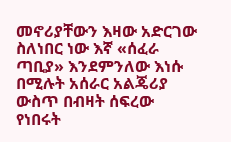መኖሪያቸውን እዛው አድርገው ስለነበር ነው እኛ «ሰፈራ ጣቢያ» እንደምንለው እነሱ በሚሉት አሰራር አልጄሪያ ውስጥ በብዛት ሰፍረው የነበሩት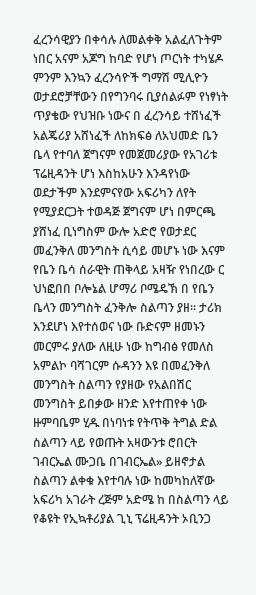ፈረንሳዊያን በቀሳሉ ለመልቀቅ አልፈለጉትም ነበር አናም አጆግ ከባድ የሆነ ጦርነት ተካሄዶ ምንም እንኳን ፈረንሳዮች ግማሽ ሚሊዮን ወታደሮቻቸውን በየግንባሩ ቢያሰልፉም የነፃነት ጥያቄው የህዝቡ ነውና በ ፈረንሳይ ተሸነፈች አልጄሪያ አሸነፈች ለከክፍፅ ለአህመድ ቤን ቤላ የተባለ ጀግናም የመጀመሪያው የአገሪቱ ፕሬዚዳንት ሆነ እስከአሁን እንዳየነው ወደታችም እንደምናየው አፍሪካን ለየት የሚያደርጋት ተወዳጅ ጀግናም ሆነ በምርጫ ያሸነፈ ቢነግስም ውሎ አድሮ የወታደር መፈንቅለ መንግስት ሲሳይ መሆኑ ነው እናም የቤን ቤሳ ሰራዊት ጠቅላይ አዛዥ የነበረው ር ህነፎበበ ቦሎኔል ሆማሪ ቦሜዴኽ በ የቤን ቤላን መንግስት ፈንቅሎ ስልጣን ያዘ። ታሪክ እንደሆነ እየተሰወና ነው ቡድናም ዘመኑን መርምሩ ያለው ለዚሁ ነው ከግብፅ የመለስ አምልኮ ባሻገርም ሱዳንን እዩ በመፈንቅለ መንግስት ስልጣን የያዘው የአልበሽር መንግስት ይበቃው ዘንድ እየተጠየቀ ነው ዙምባቤም ሂዱ በነባነቱ የትጥቅ ትግል ድል ስልጣን ላይ የወጡት አዛውንቱ ሮበርት ገብርኤል ሙጋቤ በገብርኤል» ይዘኖታል ስልጣን ልቀቁ እየተባሉ ነው ከመካከለኛው አፍሪካ አገራት ረጅም አድሜ ከ በስልጣን ላይ የቆዩት የኢኳቶሪያል ጊኒ ፕሬዚዳንት ኦቢንጋ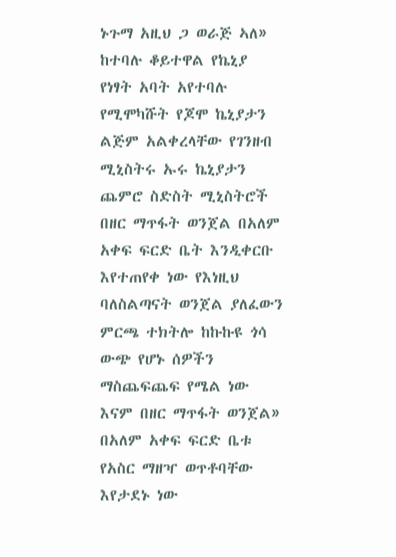ኑጉማ አዚህ ጋ ወራጅ ኣለ» ከተባሉ ቆይተዋል የኬኒያ የነፃት አባት አየተባሉ የሚሞካሹት የጆሞ ኬኒያታን ልጅም አልቀረላቸው የገንዘብ ሚኒስትሩ ኡሩ ኬኒያታን ጨምሮ ስድስት ሚኒስትሮች በዘር ማጥፋት ወንጀል በአለም አቀፍ ፍርድ ቤት እንዲቀርቡ እየተጠየቀ ነው የእነዚህ ባለስልጣናት ወንጀል ያለፈውን ምርጫ ተክትሎ ከኩኩዩ ጎሳ ውጭ የሆኑ ሰዎችን ማስጨፍጨፍ የሜል ነው እናም በዘር ማጥፋት ወንጀል» በአለም አቀፍ ፍርድ ቤቱ የአስር ማዘዣ ወጥቶባቸው እየታደኑ ነው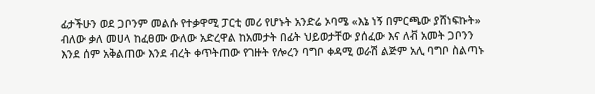ፊታችሁን ወደ ጋቦንም መልሱ የተቃዋሚ ፓርቲ መሪ የሆኑት አንድሬ ኦባሜ «እኔ ነኝ በምርጫው ያሸነፍኩት» ብለው ቃለ መሀላ ከፈፀሙ ውለው አድረዋል ከአመታት በፊት ህይወታቸው ያሰፈው እና ለቭ አመት ጋቦንን እንደ ሰም አቅልጠው እንደ ብረት ቀጥትጠው የገዙት የሎረን ባግቦ ቀዳሚ ወራሽ ልጅም አሊ ባግቦ ስልጣኑ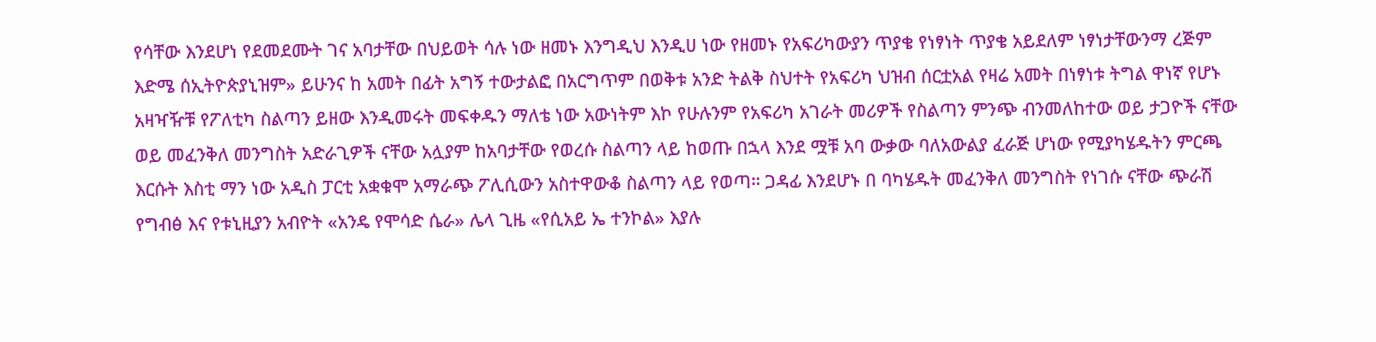የሳቸው እንደሆነ የደመደሙት ገና አባታቸው በህይወት ሳሉ ነው ዘመኑ እንግዲህ እንዲሀ ነው የዘመኑ የአፍሪካውያን ጥያቄ የነፃነት ጥያቄ አይደለም ነፃነታቸውንማ ረጅም እድሜ ሰኢትዮጵያኒዝም» ይሁንና ከ አመት በፊት አግኝ ተውታልፎ በአርግጥም በወቅቱ አንድ ትልቅ ስህተት የአፍሪካ ህዝብ ሰርቷአል የዛሬ አመት በነፃነቱ ትግል ዋነኛ የሆኑ አዛዣዥቹ የፖለቲካ ስልጣን ይዘው እንዲመሩት መፍቀዱን ማለቴ ነው አውነትም እኮ የሁሉንም የአፍሪካ አገራት መሪዎች የስልጣን ምንጭ ብንመለከተው ወይ ታጋዮች ናቸው ወይ መፈንቅለ መንግስት አድራጊዎች ናቸው አሏያም ከአባታቸው የወረሱ ስልጣን ላይ ከወጡ በኋላ እንደ ሟቹ አባ ውቃው ባለአውልያ ፈራጅ ሆነው የሚያካሄዱትን ምርጫ እርሱት እስቲ ማን ነው አዲስ ፓርቲ አቋቁሞ አማራጭ ፖሊሲውን አስተዋውቆ ስልጣን ላይ የወጣ። ጋዳፊ እንደሆኑ በ ባካሄዱት መፈንቅለ መንግስት የነገሱ ናቸው ጭራሽ የግብፅ እና የቱኒዚያን አብዮት «አንዴ የሞሳድ ሴራ» ሌላ ጊዜ «የሲአይ ኤ ተንኮል» እያሉ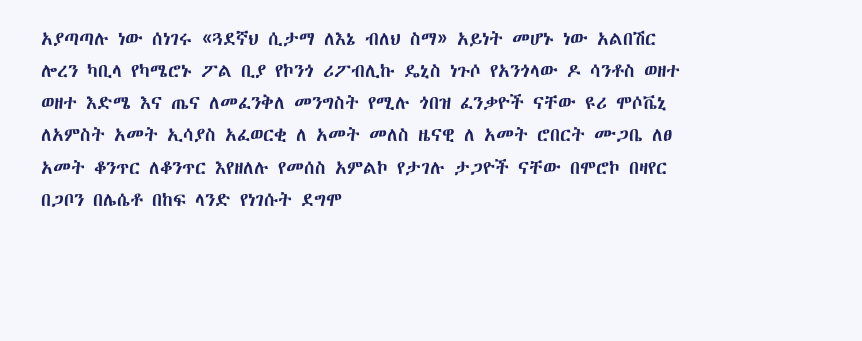አያጣጣሉ ነው ሰነገሩ «ጓደኛህ ሲታማ ለእኔ ብለህ ስማ» አይነት መሆኑ ነው አልበሽር ሎረን ካቢላ የካሜሮኑ ፖል ቢያ የኮንጎ ሪፖብሊኩ ዴኒስ ነጉሶ የአንጎላው ዶ ሳንቶስ ወዘተ ወዘተ እድሜ እና ጤና ለመፈንቅለ መንግስት የሚሉ ጎበዝ ፈንቃዮች ናቸው ዩሪ ሞሶቬኒ ለአምስት አመት ኢሳያስ አፈወርቂ ለ አመት መለስ ዜናዊ ለ አመት ሮበርት ሙጋቤ ለፀ አመት ቆንጥር ለቆንጥር እየዘለሉ የመሰስ አምልኮ የታገሉ ታጋዮች ናቸው በሞሮኮ በዛየር በጋቦን በሌሴቶ በከፍ ላንድ የነገሱት ደግሞ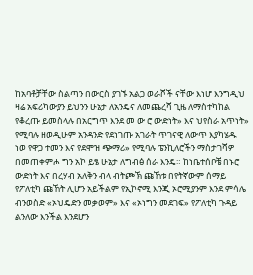ከአባቶቻቸው ስልጣን በውርስ ያገኙ አልጋ ወራሾች ናቸው እነሆ እንግዲህ ዛሬ አፍሪካውያን ይህንን ሁኔታ ለአንዴና ለመጨረሻ ጊዜ ለማስተካከል የቆረጡ ይመስላሉ በአርግጥ እንደ መ ው ሮ ውድነት» እና ህየስራ አጥነት» የሚባሉ ዘወዲሁም አንዳንድ የደነገጡ አገራት ጥገናዊ ለውጥ እያካሄዱ ነወ የዋጋ ተመን እና የደሞዝ ጭማሪ» የሚባሉ ፔንኪለሮችን ማስታገሻዎ በመጠቀምሖ ግን አኮ ይፄ ሁኔታ ለግብፅ ሰራ እንዴ። ከነቤተሰቦቼ በኑሮ ውድነት እና በረሃብ አለቅን ብላ ብትጮኽ ጩኸቱ በየትኛውም ሰማይ የፖለቲካ ጩኸት ሊሆን አይችልም የኢኮኖሚ እንጂ ኦሮሚያንም እንደ ምሳሌ ብንወስድ «ኦህዴድን መቃወም» እና «ኦነግን መደገፍ» የፖለቲካ ጉዳይ ልንለው እንችል እንደሆን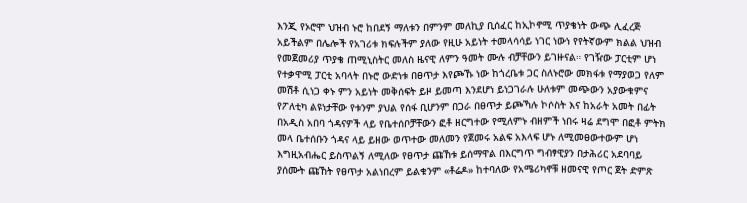እንጂ የኦሮሞ ህዝብ ኑሮ ከበደኝ ማለቱን በምንም መለኪያ ቢሰፈር ከኢኮኖሚ ጥያቄነት ውጭ ሊፈረጅ አይችልም በሌሎች የአገሪቱ ክፍሉችም ያለው የዚሁ አይነት ተመላሳሳይ ነገር ነውነ የየትኛውም ክልል ህዝብ የመጀመሪያ ጥያቄ ጠሚኒስትር መለስ ዜናዊ ለምን ዓመት ሙሉ ብቻቸውን ይገዙናል። የገዥው ፓርቲም ሆነ የተቃዋሚ ፓርቲ አባላት በኑሮ ውድነቱ በፀጥታ እየጮኹ ነው ከጎረቤቱ ጋር ስለኑሮው መክፋቱ የማያወጋ የለም መሽቶ ሲነጋ ቀኑ ምን አይነት መቅሰፍት ይዞ ይመጣ እንደሆነ ይነጋገራሉ ሁለቱም መጭውን አያውቁምና የፖለቲካ ልዩነታቸው የቱንም ያህል የሰፋ ቢሆንም በጋራ በፀጥታ ይጮኻሉ ኮሶስት እና ከአራት አመት በፊት በአዲስ አበባ ጎዳናዎች ላይ የቤተሰቦቻቸውን ፎቶ ዘርግተው የሚለምኑ ብዘምች ነበሩ ዛሬ ደግሞ በፎቶ ምትክ መላ ቤተሰቡን ጎዳና ላይ ይዘው ወጥተው መለመን የጀመሩ አልፍ አእላፍ ሆኑ ለሚመፀውተውም ሆነ እግዚአብሔር ይስጥልኝ ለሚለው የፀጥታ ጩኸቱ ይሰማዋል በእርግጥ ግብፃዊያን በታሕሪር አደባባይ ያሰሙት ጩኸት የፀጥታ አልነበረም ይልቁንም «ቶሬዶ» ከተባለው የአሜሪካኖቹ ዘመናዊ የጦር ጀት ድምጽ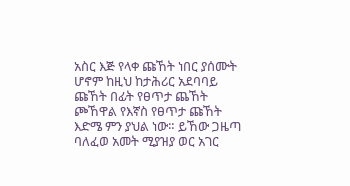አስር እጅ የላቀ ጩኸት ነበር ያሰሙት ሆኖም ከዚህ ከታሕሪር አደባባይ ጩኸት በፊት የፀጥታ ጨኸት ጮኸዋል የእኛስ የፀጥታ ጩኸት እድሜ ምን ያህል ነው። ይኸው ጋዜጣ ባለፈወ አመት ሚያዝያ ወር አገር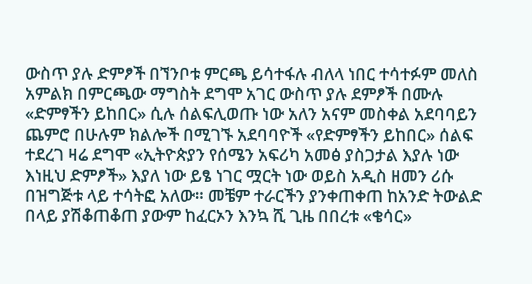ውስጥ ያሉ ድምፆች በኘንቦቱ ምርጫ ይሳተፋሉ ብለላ ነበር ተሳተፉም መለስ አምልክ በምርጫው ማግስት ደግሞ አገር ውስጥ ያሉ ደምፆች በሙሉ «ድምፃችን ይከበር» ሲሉ ሰልፍሊወጡ ነው አለን አናም መስቀል አደባባይን ጨምሮ በሁሉም ክልሎች በሚገኙ አደባባዮች «የድምፃችን ይከበር» ሰልፍ ተደረገ ዛሬ ደግሞ «ኢትዮጵያን የሰሜን አፍሪካ አመፅ ያስጋታል እያሉ ነው እነዚህ ድምፆች» እያለ ነው ይፄ ነገር ሟርት ነው ወይስ አዲስ ዘመን ሪሱ በዝግጅቱ ላይ ተሳትፎ አለው። መቼም ተራርችን ያንቀጠቀጠ ከአንድ ትውልድ በላይ ያሽቆጠቆጠ ያውም ከፈርኦን እንኳ ሺ ጊዜ በበረቱ «ቄሳር»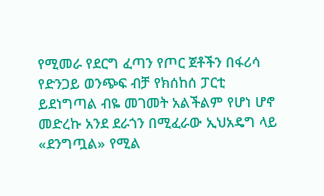የሚመራ የደርግ ፈጣን የጦር ጀቶችን በፋሪሳ የድንጋይ ወንጭፍ ብቻ የክሰከሰ ፓርቲ ይደነግጣል ብዬ መገመት አልችልም የሆነ ሆኖ መድረኩ አንደ ደራጎን በሚፈራው ኢህአዴግ ላይ «ደንግጧል» የሚል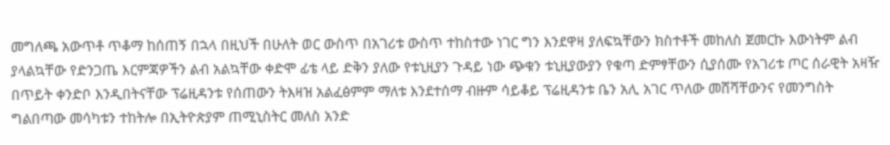መግለጫ አውጥቶ ጥቆማ ከሰጠኝ በኋላ በዚህች በሁለት ወር ውስጥ በአገሪቱ ውስጥ ተከስተው ነገር ግን እንደዋዛ ያለፍኳቸውን ክስተቶች መከለስ ጀመርኩ እውነትም ልብ ያላልኳቸው የድንጋጤ እርምጃዎችን ልብ አልኳቸው ቀድሞ ፊቴ ላይ ድቅን ያለው የቱኒዚያን ጉዳይ ነው ጭቁን ቱኒዚያውያን የቁጣ ድምፃቸውን ሲያሰሙ የአገሪቱ ጦር ሰራዊት አዛዥ በጥይት ቀንድቦ እንዲበትናቸው ፕሬዚዳንቱ የሰጠውን ትእዛዝ አልፈፅምም ማለቱ እንደተሰማ ብዙም ሳይቆይ ፕሬዚዳንቱ ቤን አሊ አገር ጥለው መሸሻቸውንና የመንግስት ግልበጣው መሳካቱን ተከትሎ በኢትዮጵያም ጠሚኒስትር መለስ አንድ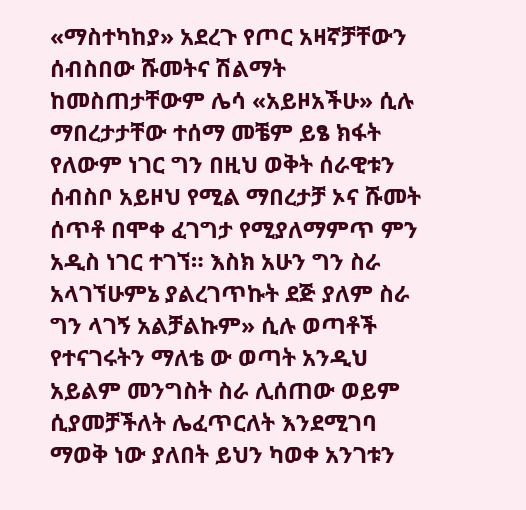«ማስተካከያ» አደረጉ የጦር አዛኛቻቸውን ሰብስበው ሹመትና ሽልማት ከመስጠታቸውም ሌሳ «አይዞአችሁ» ሲሉ ማበረታታቸው ተሰማ መቼም ይፄ ክፋት የለውም ነገር ግን በዚህ ወቅት ሰራዊቱን ሰብስቦ አይዞህ የሚል ማበረታቻ ኦና ሹመት ሰጥቶ በሞቀ ፈገግታ የሚያለማምጥ ምን አዲስ ነገር ተገኘ። እስክ አሁን ግን ስራ አላገኘሁምኔ ያልረገጥኩት ደጅ ያለም ስራ ግን ላገኝ አልቻልኩም» ሲሉ ወጣቶች የተናገሩትን ማለቴ ው ወጣት አንዲህ አይልም መንግስት ስራ ሊሰጠው ወይም ሲያመቻችለት ሌፈጥርለት እንደሚገባ ማወቅ ነው ያለበት ይህን ካወቀ አንገቱን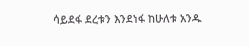ሳይደፋ ደረቱን እንደነፋ ከሁለቱ አንዱ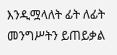እንዲሟላለት ፊት ለፊት መንግሥትን ይጠይቃል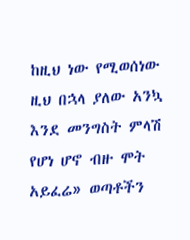ከዚህ ነው የሚወሰነው ዚህ በኋላ ያለው አንኳ እንደ መንግስት ምላሽ የሆነ ሆኖ ብዙ ሞት አይፈሬ» ወጣቶችን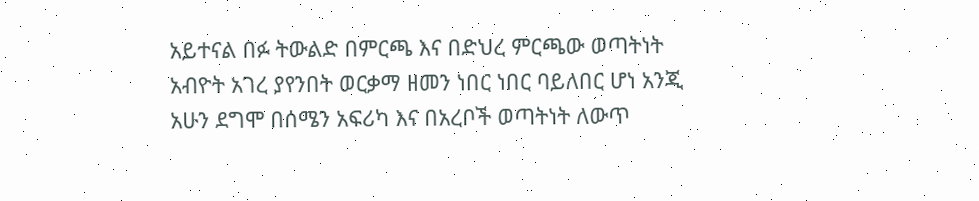አይተናል በፉ ትውልድ በምርጫ እና በድህረ ምርጫው ወጣትነት አብዮት አገረ ያየንበት ወርቃማ ዘመን ነበር ነበር ባይለበር ሆነ አንጂ አሁን ደግሞ በሰሜን አፍሪካ እና በአረቦች ወጣትነት ለውጥ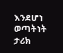እንደሆነ ወጣትነት ታሪክ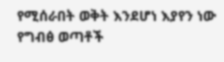የሚሰራበት ወቅት እንደሆነ እያየን ነው የግብፅ ወጣቶች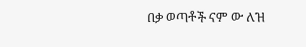በቃ ወጣቶች ናም ው ለዝ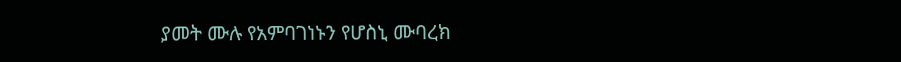ያመት ሙሉ የአምባገነኑን የሆስኒ ሙባረክ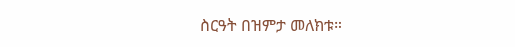ስርዓት በዝምታ መለክቱ።